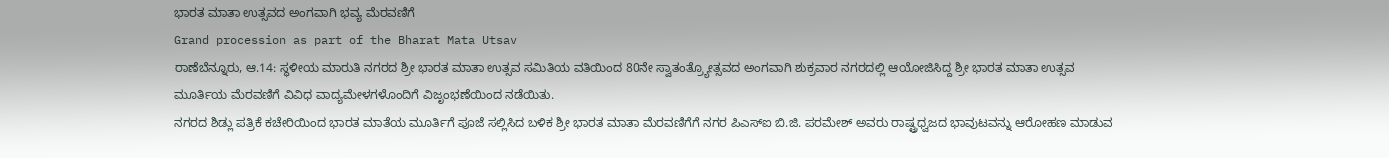ಭಾರತ ಮಾತಾ ಉತ್ಸವದ ಅಂಗವಾಗಿ ಭವ್ಯ ಮೆರವಣಿಗೆ
Grand procession as part of the Bharat Mata Utsav
ರಾಣೆಬೆನ್ನೂರು, ಆ.14: ಸ್ಥಳೀಯ ಮಾರುತಿ ನಗರದ ಶ್ರೀ ಭಾರತ ಮಾತಾ ಉತ್ಸವ ಸಮಿತಿಯ ವತಿಯಿಂದ 80ನೇ ಸ್ವಾತಂತ್ರ್ಯೋತ್ಸವದ ಅಂಗವಾಗಿ ಶುಕ್ರವಾರ ನಗರದಲ್ಲಿ ಆಯೋಜಿಸಿದ್ದ ಶ್ರೀ ಭಾರತ ಮಾತಾ ಉತ್ಸವ ಮೂರ್ತಿಯ ಮೆರವಣಿಗೆ ವಿವಿಧ ವಾದ್ಯಮೇಳಗಳೊಂದಿಗೆ ವಿಜೃಂಭಣೆಯಿಂದ ನಡೆಯಿತು.
ನಗರದ ಶಿಡ್ಲು ಪತ್ರಿಕೆ ಕಚೇರಿಯಿಂದ ಭಾರತ ಮಾತೆಯ ಮೂರ್ತಿಗೆ ಪೂಜೆ ಸಲ್ಲಿಸಿದ ಬಳಿಕ ಶ್ರೀ ಭಾರತ ಮಾತಾ ಮೆರವಣಿಗೆಗೆ ನಗರ ಪಿಎಸ್ಐ ಬಿ.ಜಿ. ಪರಮೇಶ್ ಅವರು ರಾಷ್ಟ್ರಧ್ವಜದ ಭಾವುಟವನ್ನು ಆರೋಹಣ ಮಾಡುವ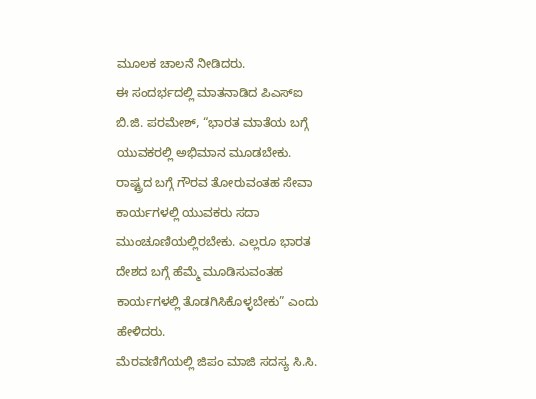ಮೂಲಕ ಚಾಲನೆ ನೀಡಿದರು.
ಈ ಸಂದರ್ಭದಲ್ಲಿ ಮಾತನಾಡಿದ ಪಿಎಸ್ಐ ಬಿ.ಜಿ. ಪರಮೇಶ್, “ಭಾರತ ಮಾತೆಯ ಬಗ್ಗೆ ಯುವಕರಲ್ಲಿ ಅಭಿಮಾನ ಮೂಡಬೇಕು. ರಾಷ್ಟ್ರದ ಬಗ್ಗೆ ಗೌರವ ತೋರುವಂತಹ ಸೇವಾ ಕಾರ್ಯಗಳಲ್ಲಿ ಯುವಕರು ಸದಾ ಮುಂಚೂಣಿಯಲ್ಲಿರಬೇಕು. ಎಲ್ಲರೂ ಭಾರತ ದೇಶದ ಬಗ್ಗೆ ಹೆಮ್ಮೆ ಮೂಡಿಸುವಂತಹ ಕಾರ್ಯಗಳಲ್ಲಿ ತೊಡಗಿಸಿಕೊಳ್ಳಬೇಕು” ಎಂದು ಹೇಳಿದರು.
ಮೆರವಣಿಗೆಯಲ್ಲಿ ಜಿಪಂ ಮಾಜಿ ಸದಸ್ಯ ಸಿ.ಸಿ.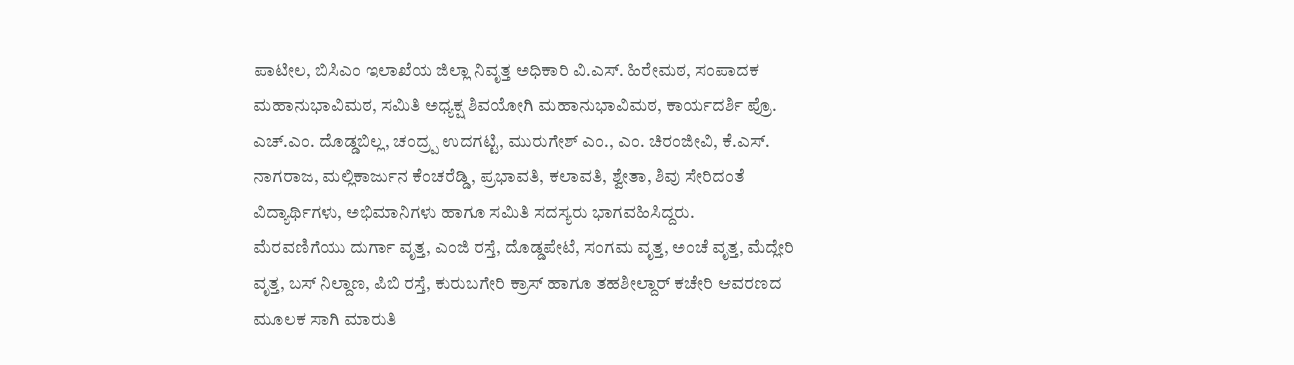ಪಾಟೀಲ, ಬಿಸಿಎಂ ಇಲಾಖೆಯ ಜಿಲ್ಲಾ ನಿವೃತ್ತ ಅಧಿಕಾರಿ ವಿ.ಎಸ್. ಹಿರೇಮಠ, ಸಂಪಾದಕ ಮಹಾನುಭಾವಿಮಠ, ಸಮಿತಿ ಅಧ್ಯಕ್ಷ ಶಿವಯೋಗಿ ಮಹಾನುಭಾವಿಮಠ, ಕಾರ್ಯದರ್ಶಿ ಪ್ರೊ. ಎಚ್.ಎಂ. ದೊಡ್ಡಬಿಲ್ಲ, ಚಂದ್ರ್ಪ ಉದಗಟ್ಟಿ, ಮುರುಗೇಶ್ ಎಂ., ಎಂ. ಚಿರಂಜೀವಿ, ಕೆ.ಎಸ್. ನಾಗರಾಜ, ಮಲ್ಲಿಕಾರ್ಜುನ ಕೆಂಚರೆಡ್ಡಿ, ಪ್ರಭಾವತಿ, ಕಲಾವತಿ, ಶ್ವೇತಾ, ಶಿವು ಸೇರಿದಂತೆ ವಿದ್ಯಾರ್ಥಿಗಳು, ಅಭಿಮಾನಿಗಳು ಹಾಗೂ ಸಮಿತಿ ಸದಸ್ಯರು ಭಾಗವಹಿಸಿದ್ದರು.
ಮೆರವಣಿಗೆಯು ದುರ್ಗಾ ವೃತ್ತ, ಎಂಜಿ ರಸ್ತೆ, ದೊಡ್ಡಪೇಟೆ, ಸಂಗಮ ವೃತ್ತ, ಅಂಚೆ ವೃತ್ತ, ಮೆದ್ಲೇರಿ ವೃತ್ತ, ಬಸ್ ನಿಲ್ದಾಣ, ಪಿಬಿ ರಸ್ತೆ, ಕುರುಬಗೇರಿ ಕ್ರಾಸ್ ಹಾಗೂ ತಹಶೀಲ್ದಾರ್ ಕಚೇರಿ ಆವರಣದ ಮೂಲಕ ಸಾಗಿ ಮಾರುತಿ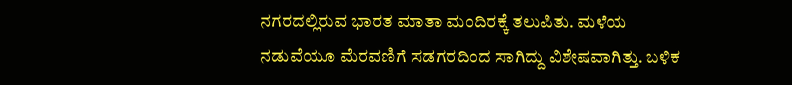ನಗರದಲ್ಲಿರುವ ಭಾರತ ಮಾತಾ ಮಂದಿರಕ್ಕೆ ತಲುಪಿತು. ಮಳೆಯ ನಡುವೆಯೂ ಮೆರವಣಿಗೆ ಸಡಗರದಿಂದ ಸಾಗಿದ್ದು ವಿಶೇಷವಾಗಿತ್ತು. ಬಳಿಕ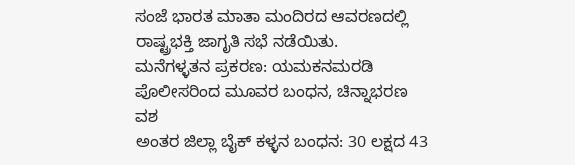ಸಂಜೆ ಭಾರತ ಮಾತಾ ಮಂದಿರದ ಆವರಣದಲ್ಲಿ ರಾಷ್ಟ್ರಭಕ್ತಿ ಜಾಗೃತಿ ಸಭೆ ನಡೆಯಿತು.
ಮನೆಗಳ್ಳತನ ಪ್ರಕರಣ: ಯಮಕನಮರಡಿ ಪೊಲೀಸರಿಂದ ಮೂವರ ಬಂಧನ, ಚಿನ್ನಾಭರಣ ವಶ
ಅಂತರ ಜಿಲ್ಲಾ ಬೈಕ್ ಕಳ್ಳನ ಬಂಧನ: 30 ಲಕ್ಷದ 43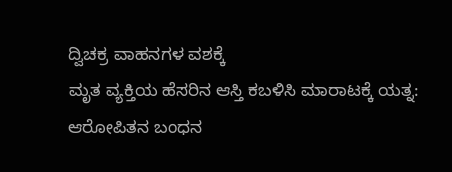ದ್ವಿಚಕ್ರ ವಾಹನಗಳ ವಶಕ್ಕೆ
ಮೃತ ವ್ಯಕ್ತಿಯ ಹೆಸರಿನ ಆಸ್ತಿ ಕಬಳಿಸಿ ಮಾರಾಟಕ್ಕೆ ಯತ್ನ: ಆರೋಪಿತನ ಬಂಧನ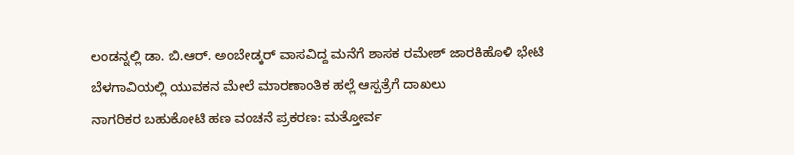ಲಂಡನ್ನಲ್ಲಿ ಡಾ. ಬಿ.ಆರ್. ಅಂಬೇಡ್ಕರ್ ವಾಸವಿದ್ದ ಮನೆಗೆ ಶಾಸಕ ರಮೇಶ್ ಜಾರಕಿಹೊಳಿ ಭೇಟಿ
ಬೆಳಗಾವಿಯಲ್ಲಿ ಯುವಕನ ಮೇಲೆ ಮಾರಣಾಂತಿಕ ಹಲ್ಲೆ ಆಸ್ಪತ್ರೆಗೆ ದಾಖಲು
ನಾಗರಿಕರ ಬಹುಕೋಟಿ ಹಣ ವಂಚನೆ ಪ್ರಕರಣ: ಮತ್ತೋರ್ವ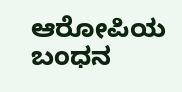ಆರೋಪಿಯ ಬಂಧನ